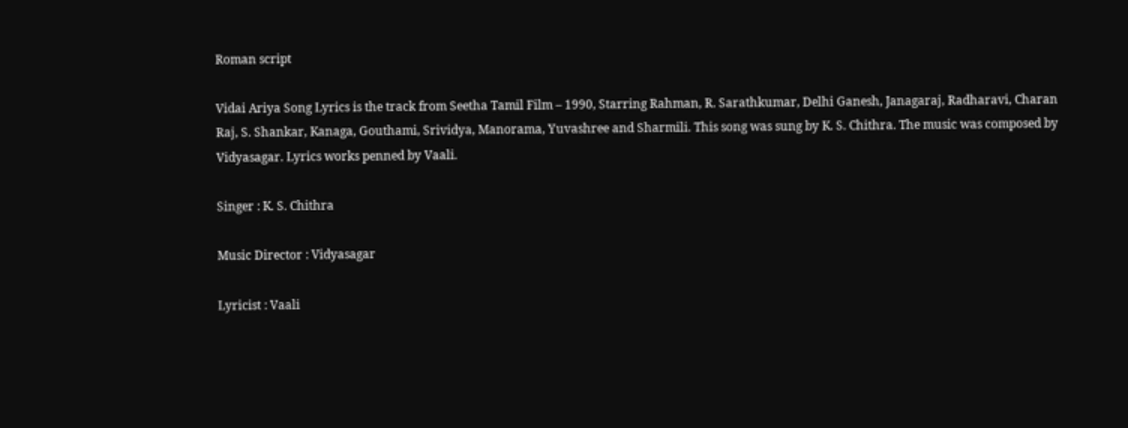Roman script

Vidai Ariya Song Lyrics is the track from Seetha Tamil Film – 1990, Starring Rahman, R. Sarathkumar, Delhi Ganesh, Janagaraj, Radharavi, Charan Raj, S. Shankar, Kanaga, Gouthami, Srividya, Manorama, Yuvashree and Sharmili. This song was sung by K. S. Chithra. The music was composed by Vidyasagar. Lyrics works penned by Vaali.

Singer : K. S. Chithra

Music Director : Vidyasagar

Lyricist : Vaali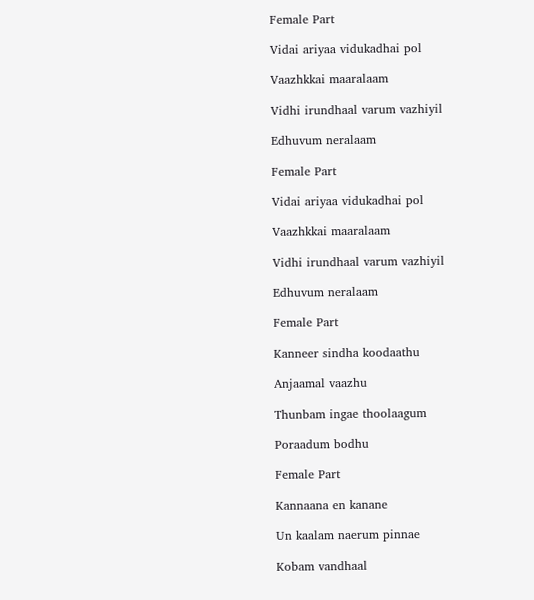Female Part

Vidai ariyaa vidukadhai pol

Vaazhkkai maaralaam

Vidhi irundhaal varum vazhiyil

Edhuvum neralaam

Female Part

Vidai ariyaa vidukadhai pol

Vaazhkkai maaralaam

Vidhi irundhaal varum vazhiyil

Edhuvum neralaam

Female Part

Kanneer sindha koodaathu

Anjaamal vaazhu

Thunbam ingae thoolaagum

Poraadum bodhu

Female Part

Kannaana en kanane

Un kaalam naerum pinnae

Kobam vandhaal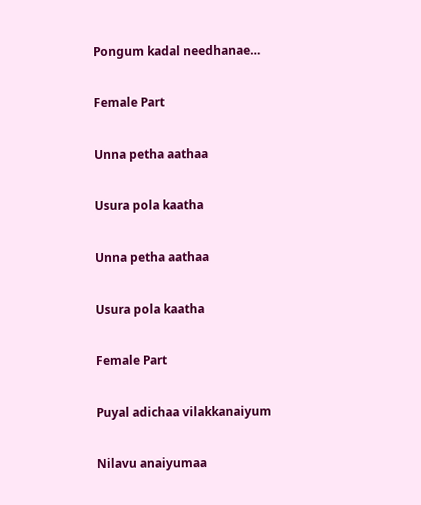Pongum kadal needhanae…

Female Part

Unna petha aathaa

Usura pola kaatha

Unna petha aathaa

Usura pola kaatha

Female Part

Puyal adichaa vilakkanaiyum

Nilavu anaiyumaa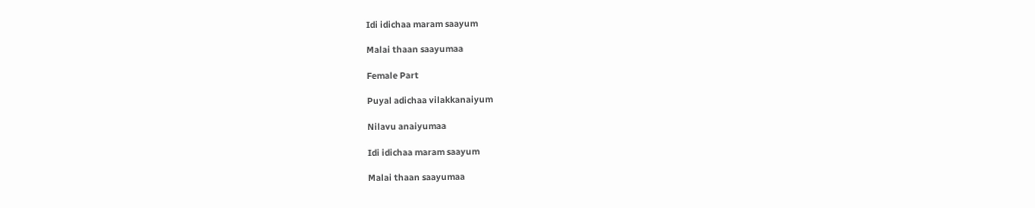Idi idichaa maram saayum

Malai thaan saayumaa

Female Part

Puyal adichaa vilakkanaiyum

Nilavu anaiyumaa

Idi idichaa maram saayum

Malai thaan saayumaa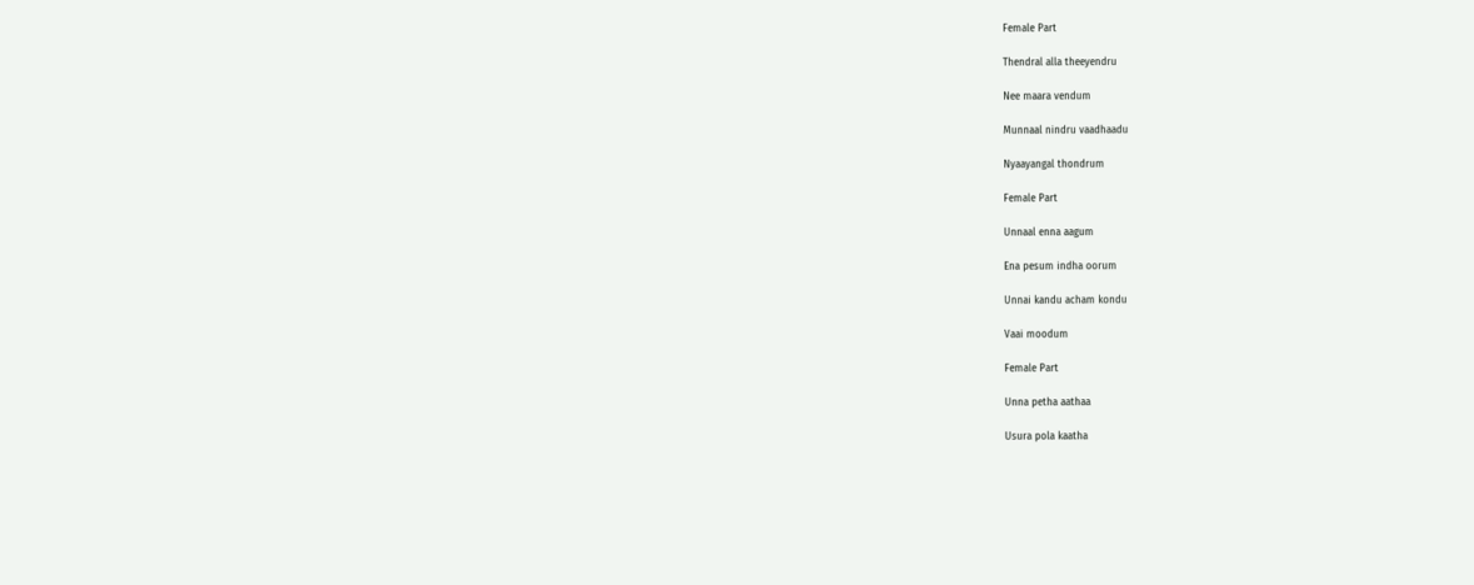Female Part

Thendral alla theeyendru

Nee maara vendum

Munnaal nindru vaadhaadu

Nyaayangal thondrum

Female Part

Unnaal enna aagum

Ena pesum indha oorum

Unnai kandu acham kondu

Vaai moodum

Female Part

Unna petha aathaa

Usura pola kaatha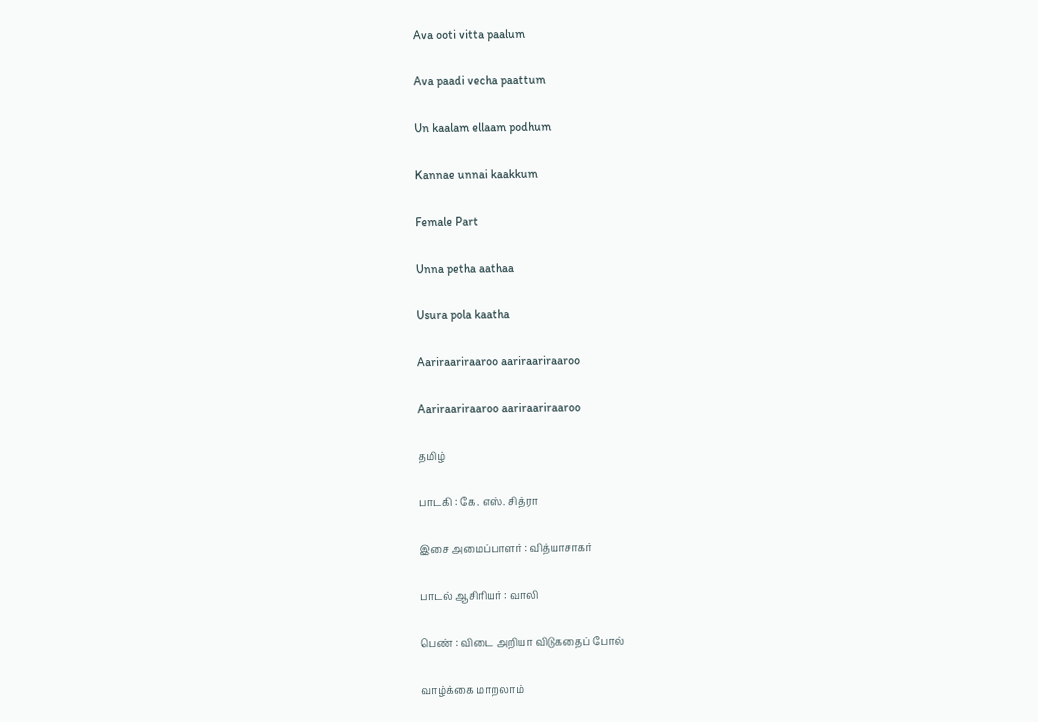Ava ooti vitta paalum

Ava paadi vecha paattum

Un kaalam ellaam podhum

Kannae unnai kaakkum

Female Part

Unna petha aathaa

Usura pola kaatha

Aariraariraaroo aariraariraaroo

Aariraariraaroo aariraariraaroo

தமிழ்

பாடகி : கே. எஸ். சித்ரா

இசை அமைப்பாளர் : வித்யாசாகர்

பாடல் ஆசிரியர் : வாலி

பெண் : விடை அறியா விடுகதைப் போல்

வாழ்க்கை மாறலாம்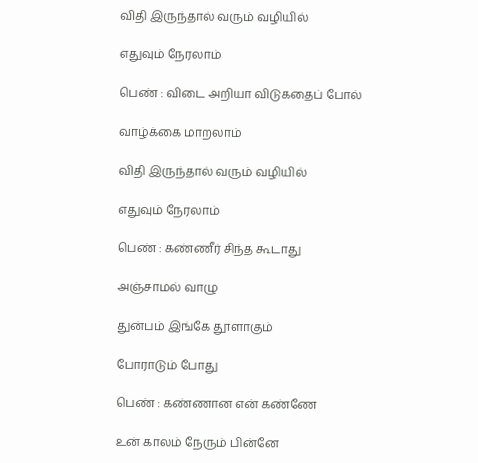விதி இருந்தால் வரும் வழியில்

எதுவும் நேரலாம்

பெண் : விடை அறியா விடுகதைப் போல்

வாழ்க்கை மாறலாம்

விதி இருந்தால் வரும் வழியில்

எதுவும் நேரலாம்

பெண் : கண்ணீர் சிந்த கூடாது

அஞ்சாமல் வாழு

துன்பம் இங்கே தூளாகும்

போராடும் போது

பெண் : கண்ணான என் கண்ணே

உன் காலம் நேரும் பின்னே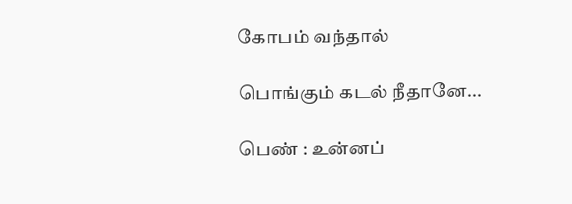கோபம் வந்தால்

பொங்கும் கடல் நீதானே...

பெண் : உன்னப்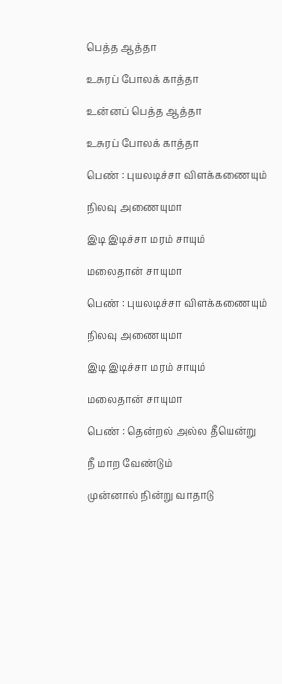பெத்த ஆத்தா

உசுரப் போலக் காத்தா

உன்னப் பெத்த ஆத்தா

உசுரப் போலக் காத்தா

பெண் : புயலடிச்சா விளக்கணையும்

நிலவு அணையுமா

இடி இடிச்சா மரம் சாயும்

மலைதான் சாயுமா

பெண் : புயலடிச்சா விளக்கணையும்

நிலவு அணையுமா

இடி இடிச்சா மரம் சாயும்

மலைதான் சாயுமா

பெண் : தென்றல் அல்ல தீயென்று

நீ மாற வேண்டும்

முன்னால் நின்று வாதாடு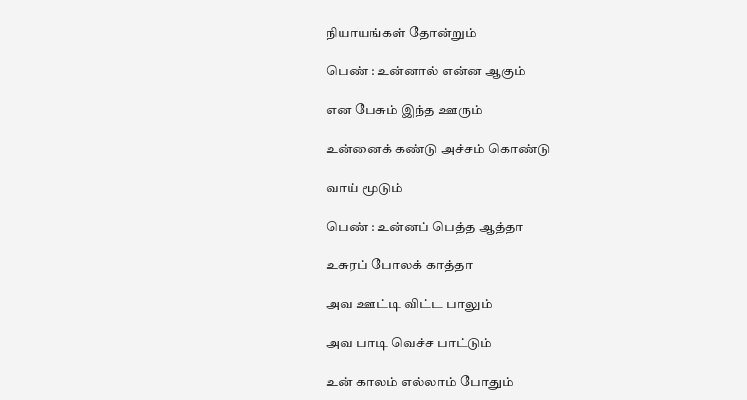நியாயங்கள் தோன்றும்

பெண் : உன்னால் என்ன ஆகும்

என பேசும் இந்த ஊரும்

உன்னைக் கண்டு அச்சம் கொண்டு

வாய் மூடும்

பெண் : உன்னப் பெத்த ஆத்தா

உசுரப் போலக் காத்தா

அவ ஊட்டி விட்ட பாலும்

அவ பாடி வெச்ச பாட்டும்

உன் காலம் எல்லாம் போதும்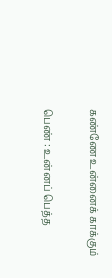கண்ணே உன்னைக் காக்கும்

பெண் : உன்னப் பெத்த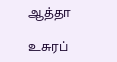ஆத்தா

உசுரப்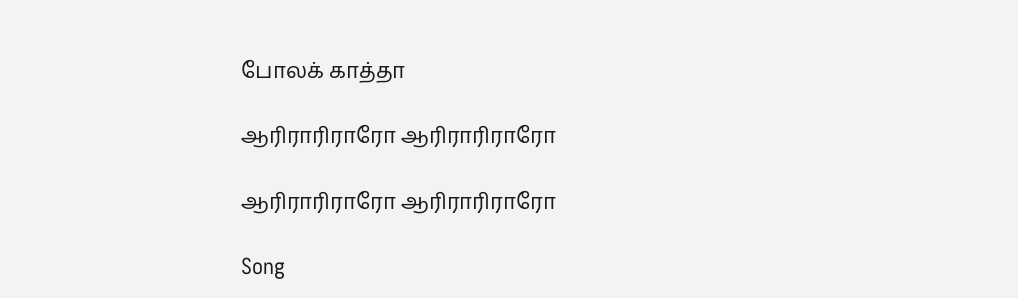போலக் காத்தா

ஆரிராரிராரோ ஆரிராரிராரோ

ஆரிராரிராரோ ஆரிராரிராரோ

Song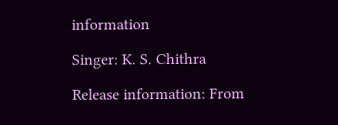information

Singer: K. S. Chithra

Release information: From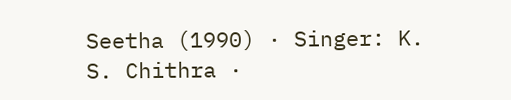Seetha (1990) · Singer: K. S. Chithra ·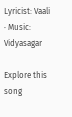Lyricist: Vaali · Music: Vidyasagar

Explore this song